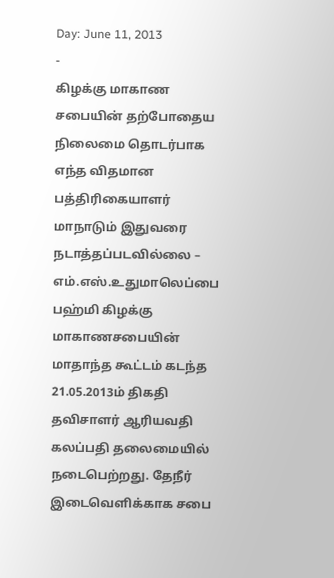Day: June 11, 2013
-
கிழக்கு மாகாண சபையின் தற்போதைய நிலைமை தொடர்பாக எந்த விதமான பத்திரிகையாளர் மாநாடும் இதுவரை நடாத்தப்படவில்லை – எம்.எஸ்.உதுமாலெப்பை
பஹ்மி கிழக்கு மாகாணசபையின் மாதாந்த கூட்டம் கடந்த 21.05.2013ம் திகதி தவிசாளர் ஆரியவதி கலப்பதி தலைமையில் நடைபெற்றது. தேநீர் இடைவெளிக்காக சபை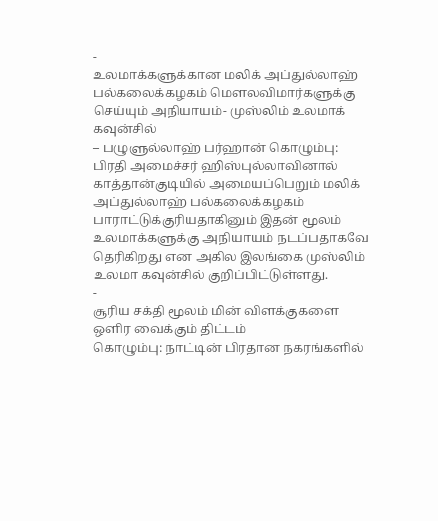-
உலமாக்களுக்கான மலிக் அப்துல்லாஹ் பல்கலைக்கழகம் மௌலவிமார்களுக்கு செய்யும் அநியாயம்- முஸ்லிம் உலமாக் கவுன்சில்
– பழுளுல்லாஹ் பர்ஹான் கொழும்பு: பிரதி அமைச்சர் ஹிஸ்புல்லாவினால் காத்தான்குடியில் அமையப்பெறும் மலிக் அப்துல்லாஹ் பல்கலைக்கழகம் பாராட்டுக்குரியதாகினும் இதன் மூலம் உலமாக்களுக்கு அநியாயம் நடப்பதாகவே தெரிகிறது என அகில இலங்கை முஸ்லிம் உலமா கவுன்சில் குறிப்பிட்டுள்ளது.
-
சூரிய சக்தி மூலம் மின் விளக்குகளை ஒளிர வைக்கும் திட்டம்
கொழும்பு: நாட்டின் பிரதான நகரங்களில்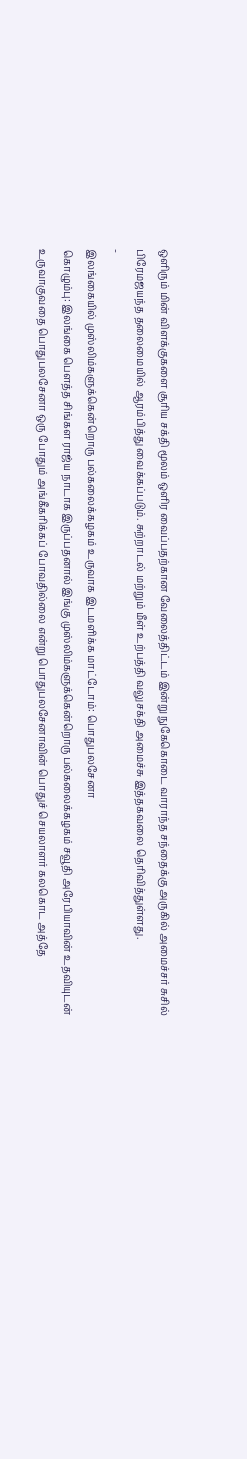ஒளிரும் மின் விளக்குகளை சூரிய சக்தி மூலம் ஒளிர வைப்பதற்கான வேலைத்திட்டம் இன்று நுகேகொடை வாராந்த சந்தைக்கு அருகில் அமைச்சர் சுசில் பிரேமஜயந்த தலைமையில் ஆரம்பித்து வைக்கப்படும். சுற்றாடல் மற்றும் மீள் உற்பத்தி வலுசக்தி அமைச்சு இத்தகவலை தெரிவித்துள்ளது.
-
இலங்கையில் முஸ்லிம்களுக்கென்றொரு பல்கலைக்கழகம் உருவாக இடமளிக்க மாட்டோம்: பொதுபலசேனா
கொழும்பு: இலங்கை பெளத்த சிங்கள ராஜ்ய நாடாக இருப்பதனால் இங்கு முஸ்லிம்களுக்கென்றொரு பல்கலைக்கழகம் சவூதி அரேபியாவின் உதவியுடன் உருவாகுவதை பொதுபலசேனா ஒரு போதும் அங்கீகரிக்கப் போவதில்லை என்று பொதுபலசேனாவின் பொதுச் செயலாளர் கலகொட அத்தே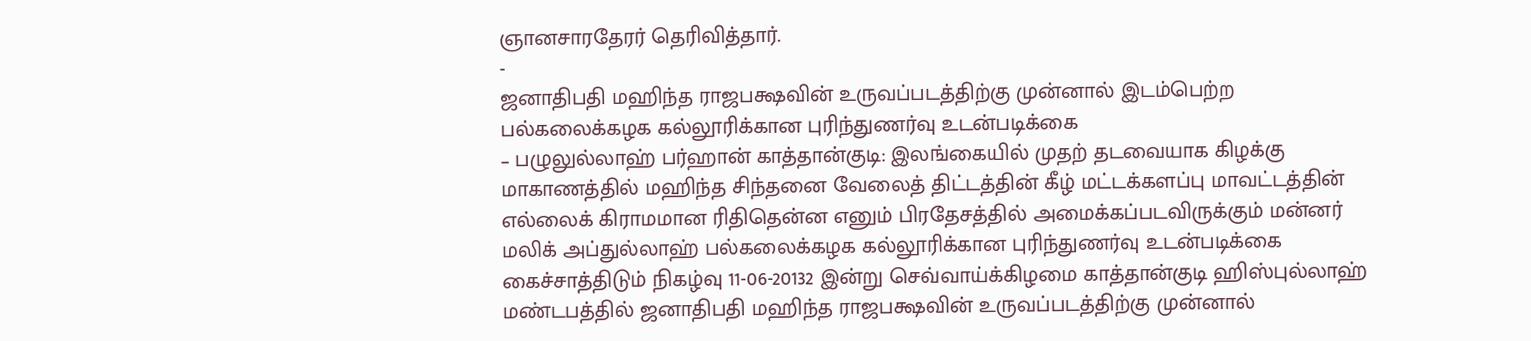ஞானசாரதேரர் தெரிவித்தார்.
-
ஜனாதிபதி மஹிந்த ராஜபக்ஷவின் உருவப்படத்திற்கு முன்னால் இடம்பெற்ற பல்கலைக்கழக கல்லூரிக்கான புரிந்துணர்வு உடன்படிக்கை
– பழுலுல்லாஹ் பர்ஹான் காத்தான்குடி: இலங்கையில் முதற் தடவையாக கிழக்கு மாகாணத்தில் மஹிந்த சிந்தனை வேலைத் திட்டத்தின் கீழ் மட்டக்களப்பு மாவட்டத்தின் எல்லைக் கிராமமான ரிதிதென்ன எனும் பிரதேசத்தில் அமைக்கப்படவிருக்கும் மன்னர் மலிக் அப்துல்லாஹ் பல்கலைக்கழக கல்லூரிக்கான புரிந்துணர்வு உடன்படிக்கை கைச்சாத்திடும் நிகழ்வு 11-06-20132 இன்று செவ்வாய்க்கிழமை காத்தான்குடி ஹிஸ்புல்லாஹ் மண்டபத்தில் ஜனாதிபதி மஹிந்த ராஜபக்ஷவின் உருவப்படத்திற்கு முன்னால்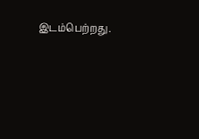இடம்பெற்றது.